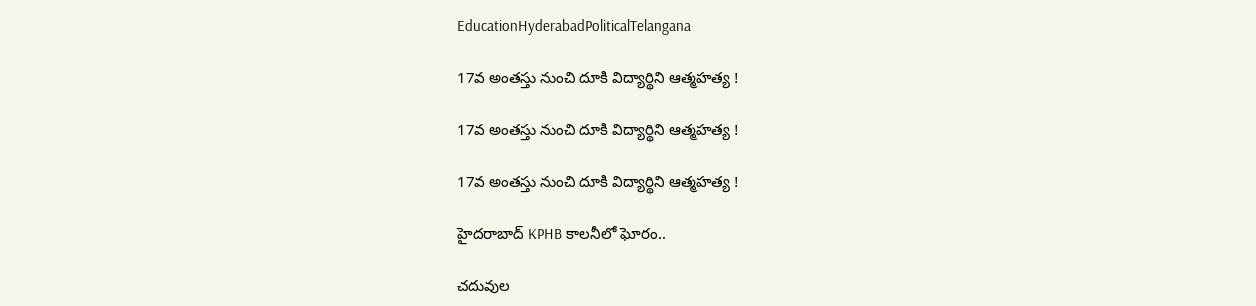EducationHyderabadPoliticalTelangana

17వ అంతస్తు నుంచి దూకి విద్యార్థిని ఆత్మహత్య !

17వ అంతస్తు నుంచి దూకి విద్యార్థిని ఆత్మహత్య !

17వ అంతస్తు నుంచి దూకి విద్యార్థిని ఆత్మహత్య !

హైదరాబాద్ KPHB కాలనీలో ఘోరం..

చదువుల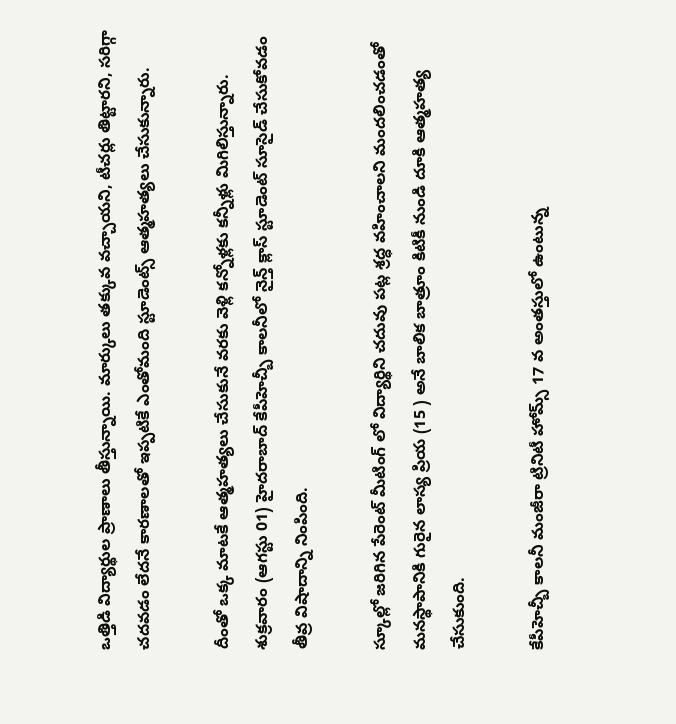ఒత్తిడి విద్యార్థుల ప్రాణాలు తీస్తున్నాయి. మార్కులు తక్కువ వచ్చాయని, టీచర్లు తిట్టారని, సరిగ్గా చదవడం లేదనే కారణాలతో ఇప్పటికే ఎంతోమంది స్టూడెంట్స్ ఆత్మహత్యలు చేసుకున్నారు.

దీంతో ఒక్క మాటకే ఆత్మహత్యలు చేసుకునే వరకు వెళ్లి కన్నోళ్లకు కన్నీళ్లు మిగిలిస్తున్నారు. శుక్రవారం (ఆగస్టు 01) హైదరాబాద్ కేపీహెచ్బీ కాలనీలో నైన్త్ క్లాస్ స్టూడెంట్ సూసైడ్ చేసుకోవడం తీవ్ర విషాదాన్ని నింపింది.

స్కూల్లో జరిగిన పేరెంట్ మీటింగ్ లో విద్యార్థిని చదువు పట్ల శ్రద్ధ వహించాలని మందలించడంతో మనస్థాపానికి గురైన లాస్య ప్రియ (15 ) అనే బాలిక బాత్రూం కిటికీ నుండి దూకి ఆత్మహత్య చేసుకుంది.

కేపీహెచ్బీ కాలనీ మంజీరా ట్రినిటీ హోమ్స్ 17 వ అంతస్తులో ఉంటున్న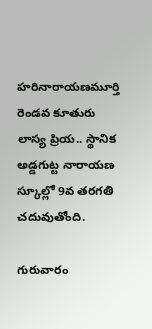హరినారాయణమూర్తి రెండవ కూతురు లాస్య ప్రియ.. స్థానిక అడ్డగుట్ట నారాయణ స్కూల్లో 9వ తరగతి చదువుతోంది.

గురువారం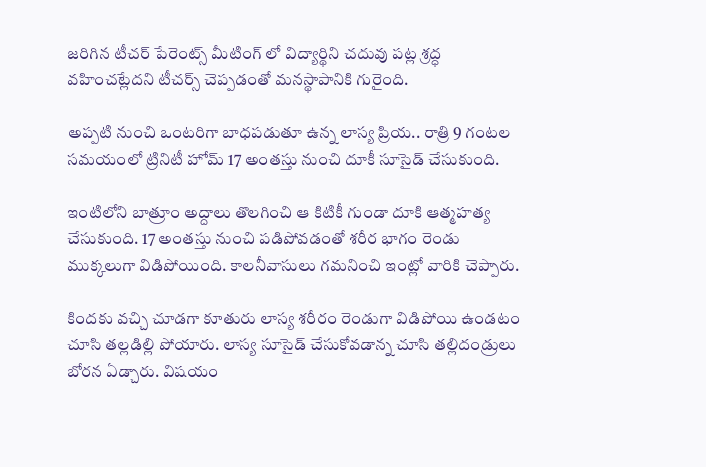జరిగిన టీచర్ పేరెంట్స్ మీటింగ్ లో విద్యార్థిని చదువు పట్ల శ్రద్ధ వహించట్లేదని టీచర్స్ చెప్పడంతో మనస్థాపానికి గురైంది.

అప్పటి నుంచి ఒంటరిగా బాధపడుతూ ఉన్న లాస్య ప్రియ.. రాత్రి 9 గంటల సమయంలో ట్రినిటీ హోమ్ 17 అంతస్తు నుంచి దూకీ సూసైడ్ చేసుకుంది.

ఇంటిలోని బాత్రూం అద్దాలు తొలగించి ఆ కిటికీ గుండా దూకి ఆత్మహత్య చేసుకుంది. 17 అంతస్తు నుంచి పడిపోవడంతో శరీర భాగం రెండు ముక్కలుగా విడిపోయింది. కాలనీవాసులు గమనించి ఇంట్లో వారికి చెప్పారు.

కిందకు వచ్చి చూడగా కూతురు లాస్య శరీరం రెండుగా విడిపోయి ఉండటం చూసి తల్లడిల్లి పోయారు. లాస్య సూసైడ్ చేసుకోవడాన్న చూసి తల్లిదండ్రులు బోరన ఏడ్చారు. విషయం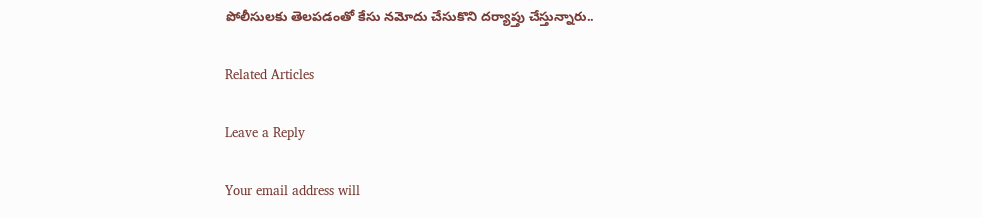పోలీసులకు తెలపడంతో కేసు నమోదు చేసుకొని దర్యాప్తు చేస్తున్నారు..

Related Articles

Leave a Reply

Your email address will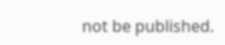not be published.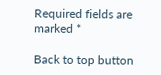Required fields are marked *

Back to top button